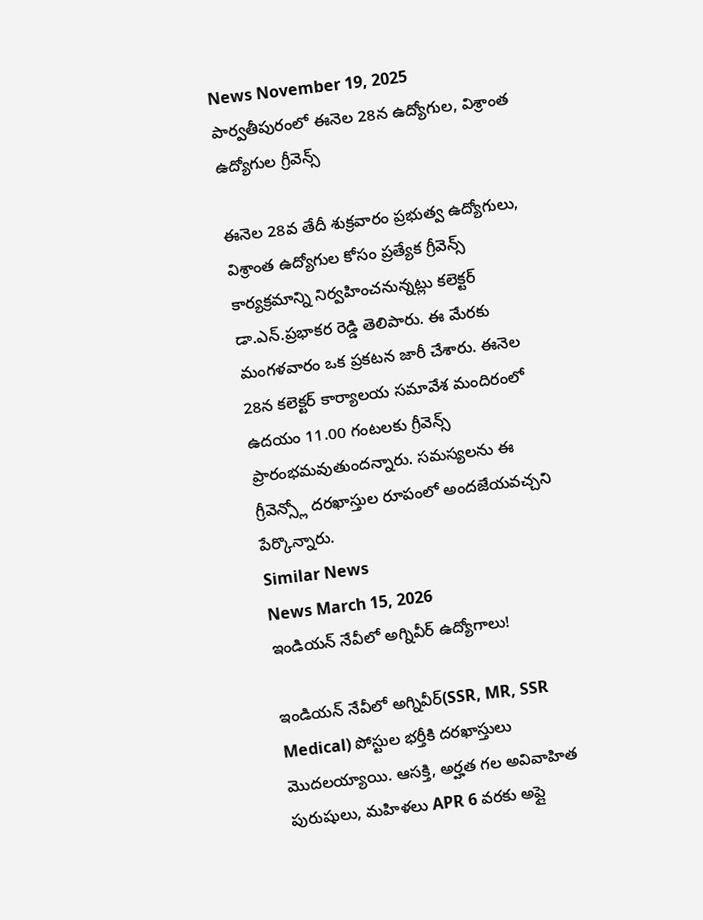News November 19, 2025
పార్వతీపురంలో ఈనెల 28న ఉద్యోగుల, విశ్రాంత ఉద్యోగుల గ్రీవెన్స్

ఈనెల 28వ తేదీ శుక్రవారం ప్రభుత్వ ఉద్యోగులు, విశ్రాంత ఉద్యోగుల కోసం ప్రత్యేక గ్రీవెన్స్ కార్యక్రమాన్ని నిర్వహించనున్నట్లు కలెక్టర్ డా.ఎన్.ప్రభాకర రెడ్డి తెలిపారు. ఈ మేరకు మంగళవారం ఒక ప్రకటన జారీ చేశారు. ఈనెల 28న కలెక్టర్ కార్యాలయ సమావేశ మందిరంలో ఉదయం 11.00 గంటలకు గ్రీవెన్స్ ప్రారంభమవుతుందన్నారు. సమస్యలను ఈ గ్రీవెన్స్లో దరఖాస్తుల రూపంలో అందజేయవచ్చని పేర్కొన్నారు.
Similar News
News March 15, 2026
ఇండియన్ నేవీలో అగ్నివీర్ ఉద్యోగాలు!

ఇండియన్ నేవీలో అగ్నివీర్(SSR, MR, SSR Medical) పోస్టుల భర్తీకి దరఖాస్తులు మొదలయ్యాయి. ఆసక్తి, అర్హత గల అవివాహిత పురుషులు, మహిళలు APR 6 వరకు అప్లై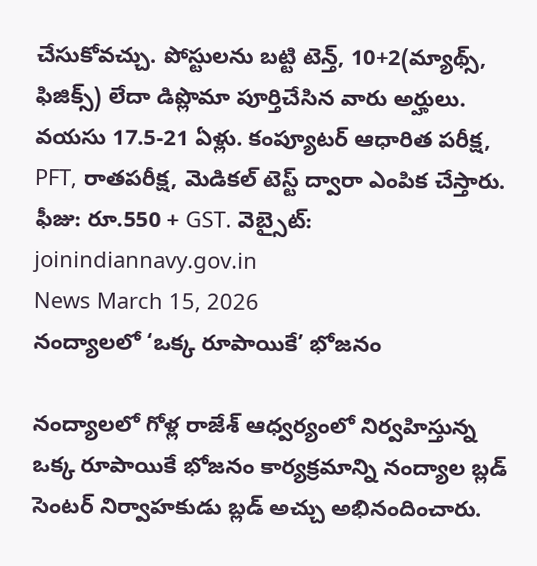చేసుకోవచ్చు. పోస్టులను బట్టి టెన్త్, 10+2(మ్యాథ్స్, ఫిజిక్స్) లేదా డిప్లొమా పూర్తిచేసిన వారు అర్హులు. వయసు 17.5-21 ఏళ్లు. కంప్యూటర్ ఆధారిత పరీక్ష, PFT, రాతపరీక్ష, మెడికల్ టెస్ట్ ద్వారా ఎంపిక చేస్తారు. ఫీజు: రూ.550 + GST. వెబ్సైట్: joinindiannavy.gov.in
News March 15, 2026
నంద్యాలలో ‘ఒక్క రూపాయికే’ భోజనం

నంద్యాలలో గోళ్ల రాజేశ్ ఆధ్వర్యంలో నిర్వహిస్తున్న ఒక్క రూపాయికే భోజనం కార్యక్రమాన్ని నంద్యాల బ్లడ్ సెంటర్ నిర్వాహకుడు బ్లడ్ అచ్చు అభినందించారు.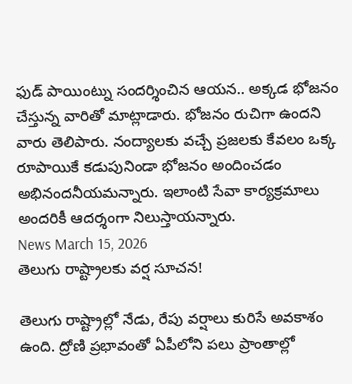ఫుడ్ పాయింట్ను సందర్శించిన ఆయన.. అక్కడ భోజనం చేస్తున్న వారితో మాట్లాడారు. భోజనం రుచిగా ఉందని వారు తెలిపారు. నంద్యాలకు వచ్చే ప్రజలకు కేవలం ఒక్క రూపాయికే కడుపునిండా భోజనం అందించడం అభినందనీయమన్నారు. ఇలాంటి సేవా కార్యక్రమాలు అందరికీ ఆదర్శంగా నిలుస్తాయన్నారు.
News March 15, 2026
తెలుగు రాష్ట్రాలకు వర్ష సూచన!

తెలుగు రాష్ట్రాల్లో నేడు, రేపు వర్షాలు కురిసే అవకాశం ఉంది. ద్రోణి ప్రభావంతో ఏపీలోని పలు ప్రాంతాల్లో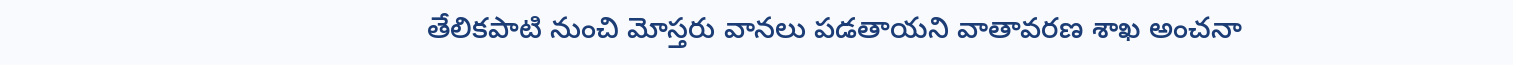తేలికపాటి నుంచి మోస్తరు వానలు పడతాయని వాతావరణ శాఖ అంచనా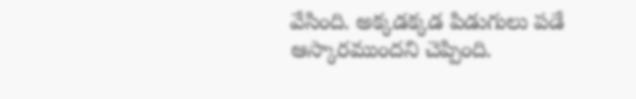వేసింది. అక్కడక్కడ పిడుగులు పడే ఆస్కారముందని చెప్పింది.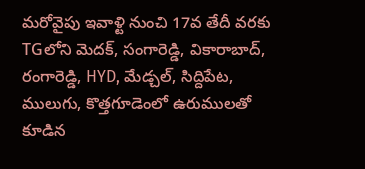మరోవైపు ఇవాళ్టి నుంచి 17వ తేదీ వరకు TGలోని మెదక్, సంగారెడ్డి, వికారాబాద్, రంగారెడ్డి, HYD, మేడ్చల్, సిద్దిపేట, ములుగు, కొత్తగూడెంలో ఉరుములతో కూడిన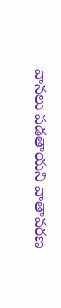వానలు పడతాయని వాతావరణ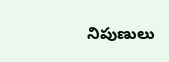నిపుణులు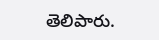తెలిపారు.